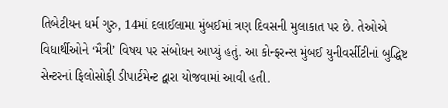તિબેટીયન ધર્મ ગુરુ, 14માં દલાઈલામા મુંબઈમાં ત્રણ દિવસની મુલાકાત પર છે. તેઓએ વિધાર્થીઓને ‘મૈત્રી’ વિષય પર સંબોધન આપ્યું હતું. આ કોન્ફરન્સ મુંબઈ યુનીવર્સીટીનાં બુદ્ધિષ્ટ સેન્ટરનાં ફિલોસોફી ડીપાર્ટમેન્ટ દ્વારા યોજવામાં આવી હતી.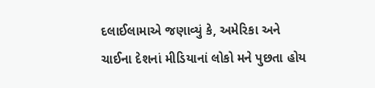દલાઈલામાએ જણાવ્યું કે, અમેરિકા અને ચાઈના દેશનાં મીડિયાનાં લોકો મને પુછતા હોય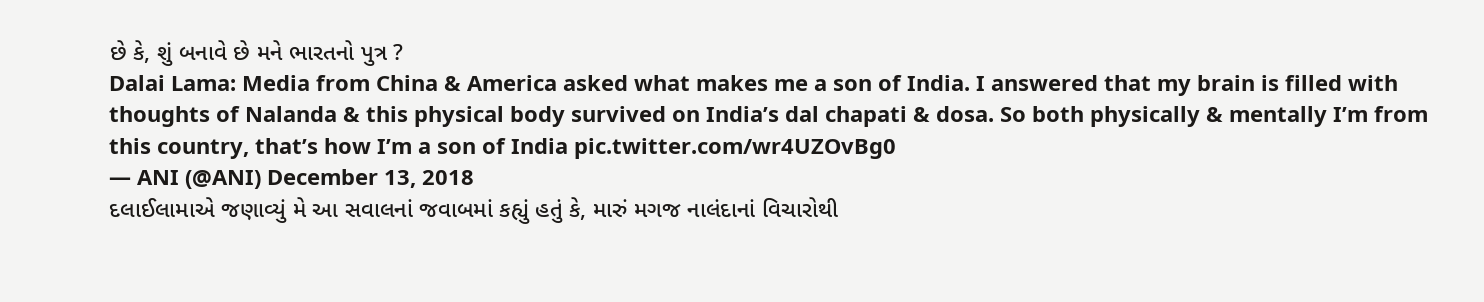છે કે, શું બનાવે છે મને ભારતનો પુત્ર ?
Dalai Lama: Media from China & America asked what makes me a son of India. I answered that my brain is filled with thoughts of Nalanda & this physical body survived on India’s dal chapati & dosa. So both physically & mentally I’m from this country, that’s how I’m a son of India pic.twitter.com/wr4UZOvBg0
— ANI (@ANI) December 13, 2018
દલાઈલામાએ જણાવ્યું મે આ સવાલનાં જવાબમાં કહ્યું હતું કે, મારું મગજ નાલંદાનાં વિચારોથી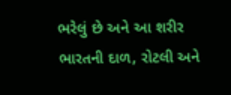ભરેલું છે અને આ શરીર ભારતની દાળ, રોટલી અને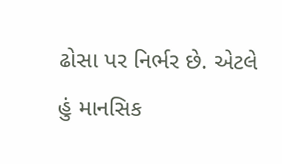ઢોસા પર નિર્ભર છે. એટલે હું માનસિક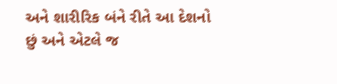અને શારીરિક બંને રીતે આ દેશનો છું અને એટલે જ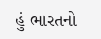હું ભારતનો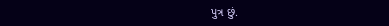પુત્ર છું.